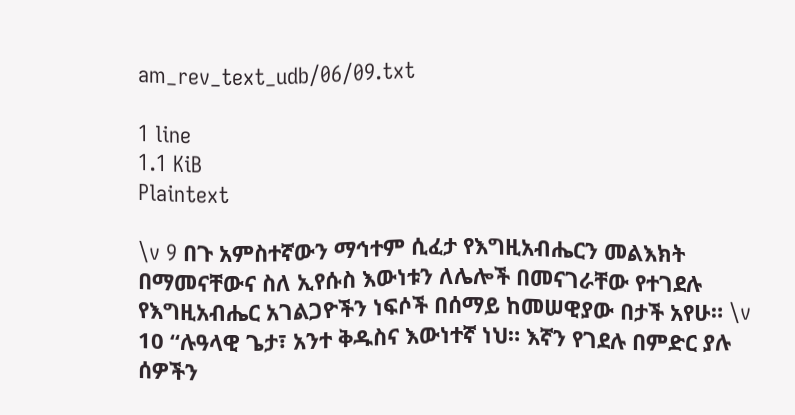am_rev_text_udb/06/09.txt

1 line
1.1 KiB
Plaintext

\v 9 በጉ አምስተኛውን ማኅተም ሲፈታ የእግዚአብሔርን መልእክት በማመናቸውና ስለ ኢየሱስ እውነቱን ለሌሎች በመናገራቸው የተገደሉ የእግዚአብሔር አገልጋዮችን ነፍሶች በሰማይ ከመሠዊያው በታች አየሁ። \v 10 “ሉዓላዊ ጌታ፣ አንተ ቅዱስና እውነተኛ ነህ። እኛን የገደሉ በምድር ያሉ ሰዎችን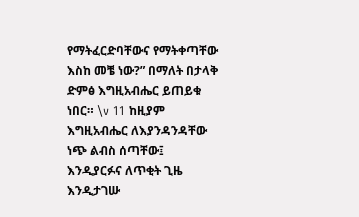የማትፈርድባቸውና የማትቀጣቸው እስከ መቼ ነው?” በማለት በታላቅ ድምፅ እግዚአብሔር ይጠይቁ ነበር። \v 11 ከዚያም እግዚአብሔር ለእያንዳንዳቸው ነጭ ልብስ ሰጣቸው፤ እንዲያርፉና ለጥቂት ጊዜ እንዲታገሡ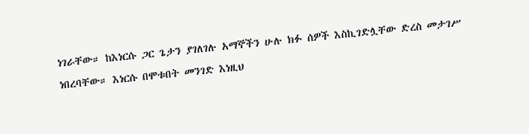ነገራቸው። ከእነርሱ ጋር ጌታን ያገለገሉ አማኞችን ሁሉ ክፉ ሰዎች እስኪገድሏቸው ድረስ መታገሥ ነበረባቸው። እነርሱ በሞቱበት መንገድ እነዚህ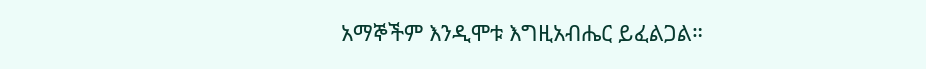አማኞችም እንዲሞቱ እግዚአብሔር ይፈልጋል።